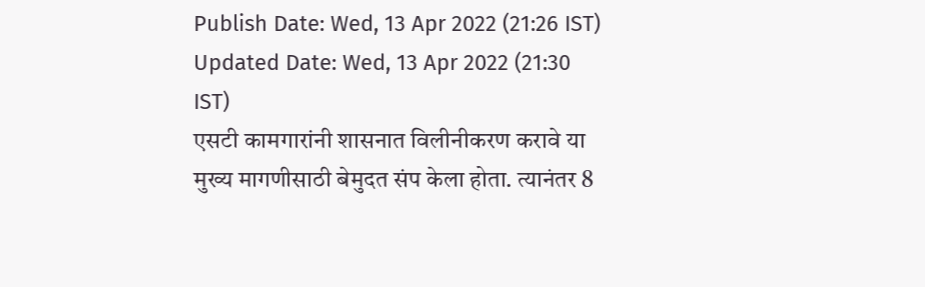Publish Date: Wed, 13 Apr 2022 (21:26 IST)
Updated Date: Wed, 13 Apr 2022 (21:30 IST)
एसटी कामगारांनी शासनात विलीनीकरण करावे या मुख्य मागणीसाठी बेमुदत संप केला होता. त्यानंतर 8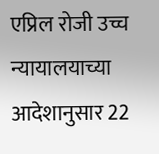एप्रिल रोजी उच्च न्यायालयाच्या आदेशानुसार 22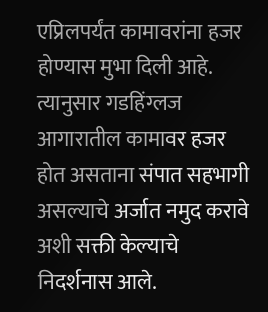एप्रिलपर्यंत कामावरांना हजर होण्यास मुभा दिली आहे. त्यानुसार गडहिंग्लज आगारातील कामावर हजर होत असताना संपात सहभागी असल्याचे अर्जात नमुद करावे अशी सक्ती केल्याचे निदर्शनास आले.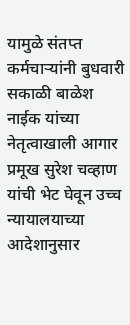यामुळे संतप्त कर्मचाऱ्यांनी बुधवारी सकाळी बाळेश नाईक यांच्या नेतृत्वाखाली आगार प्रमूख सुरेश चव्हाण यांची भेट घेवून उच्च न्यायालयाच्या आदेशानुसार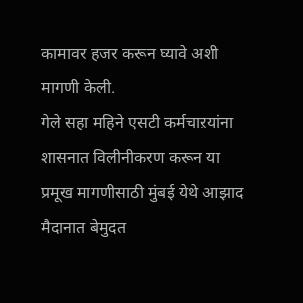कामावर हजर करून घ्यावे अशी मागणी केली.
गेले सहा महिने एसटी कर्मचाऱयांना शासनात विलीनीकरण करून या प्रमूख मागणीसाठी मुंबई येथे आझाद मैदानात बेमुदत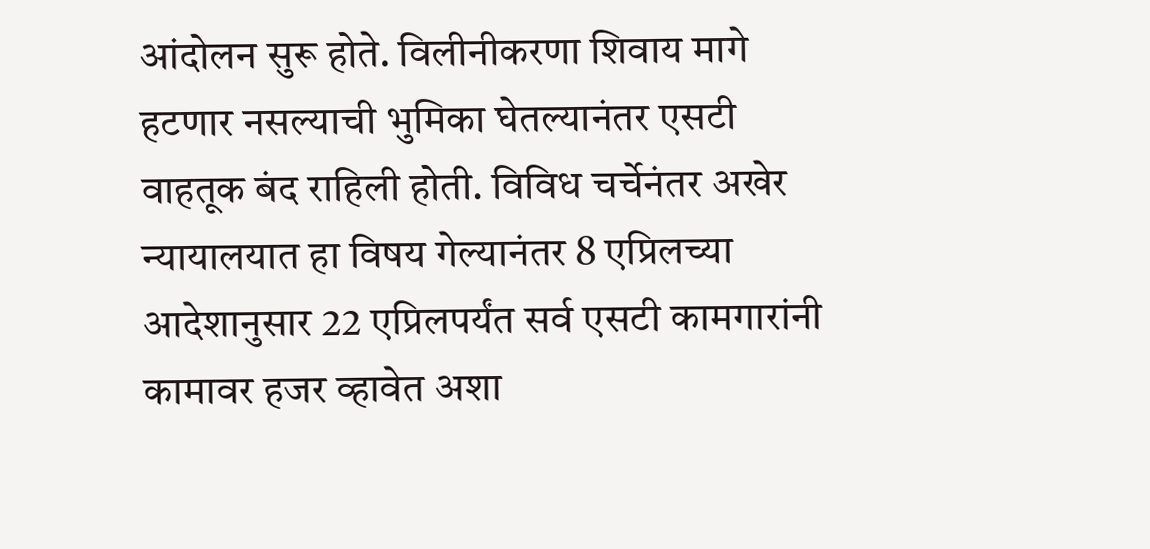आंदोलन सुरू होते. विलीनीकरणा शिवाय मागे हटणार नसल्याची भुमिका घेतल्यानंतर एसटी वाहतूक बंद राहिली होती. विविध चर्चेनंतर अखेर न्यायालयात हा विषय गेल्यानंतर 8 एप्रिलच्या आदेशानुसार 22 एप्रिलपर्यंत सर्व एसटी कामगारांनी कामावर हजर व्हावेत अशा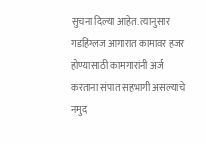सुचना दिल्या आहेत. त्यानुसार गडहिंग्लज आगारात कामावर हजर होण्यासाठी कामगारांनी अर्ज करताना संपात सहभागी असल्याचे नमुद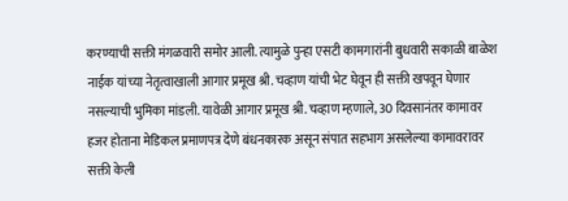करण्याची सक्ती मंगळवारी समोर आली. त्यामुळे पुन्हा एसटी कामगारांनी बुधवारी सकाळी बाळेश नाईक यांच्या नेतृत्वाखाली आगार प्रमूख श्री. चव्हाण यांची भेट घेवून ही सक्ती खपवून घेणार नसल्याची भुमिका मांडली. यावेळी आगार प्रमूख श्री. चव्हाण म्हणाले, 30 दिवसानंतर कामावर हजर होताना मेडिकल प्रमाणपत्र देणे बंधनकारक असून संपात सहभाग असलेल्या कामावरावर सक्ती केली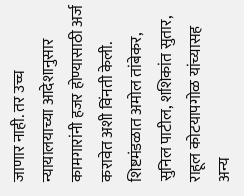जाणार नाही. तर उच्च न्यायालयाच्या आदेशानुसार कामगारांनी हजर होण्यासाठी अर्ज करावेत अशी विंनती केली. शिष्टमंडळात अमोल तांबेकर, सुनिल पाटील, शशिकांत सुतार, राहूल कोटयापगोळ यांच्यासह अन्य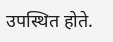उपस्थित होते.